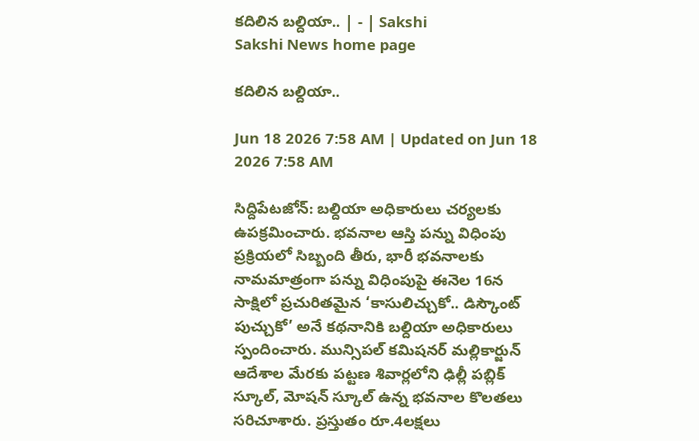కదిలిన బల్దియా.. | - | Sakshi
Sakshi News home page

కదిలిన బల్దియా..

Jun 18 2026 7:58 AM | Updated on Jun 18 2026 7:58 AM

సిద్దిపేటజోన్‌: బల్దియా అధికారులు చర్యలకు ఉపక్రమించారు. భవనాల ఆస్తి పన్ను విధింపు ప్రక్రియలో సిబ్బంది తీరు, భారీ భవనాలకు నామమాత్రంగా పన్ను విధింపుపై ఈనెల 16న సాక్షిలో ప్రచురితమైన ‘కాసులిచ్చుకో.. డిస్కౌంట్‌ పుచ్చుకో’ అనే కథనానికి బల్దియా అధికారులు స్పందించారు. మున్సిపల్‌ కమిషనర్‌ మల్లికార్జున్‌ ఆదేశాల మేరకు పట్టణ శివార్లలోని ఢిల్లీ పబ్లిక్‌ స్కూల్‌, మోషన్‌ స్కూల్‌ ఉన్న భవనాల కొలతలు సరిచూశారు. ప్రస్తుతం రూ.4లక్షలు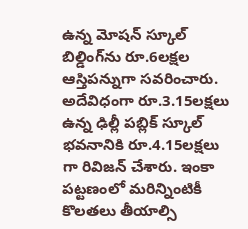ఉన్న మోషన్‌ స్కూల్‌ బిల్డింగ్‌ను రూ.6లక్షల ఆస్తిపన్నుగా సవరించారు. అదేవిధంగా రూ.3.15లక్షలు ఉన్న ఢిల్లీ పబ్లిక్‌ స్కూల్‌ భవనానికి రూ.4.15లక్షలు గా రివిజన్‌ చేశారు. ఇంకా పట్టణంలో మరిన్నింటికీ కొలతలు తీయాల్సి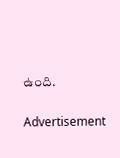ఉంది.

Advertisement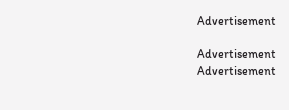Advertisement

Advertisement
Advertisement